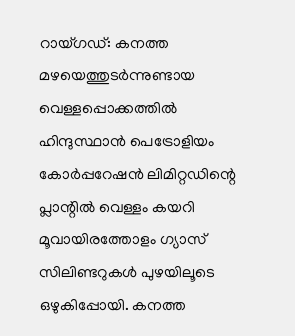റായ്ഗഡ്: കനത്ത മഴയെത്തുടർന്നുണ്ടായ വെള്ളപ്പൊക്കത്തിൽ ഹിന്ദുസ്ഥാൻ പെട്രോളിയം കോർപ്പറേഷൻ ലിമിറ്റഡിന്റെ പ്ലാന്റിൽ വെള്ളം കയറി മൂവായിരത്തോളം ഗ്യാസ് സിലിണ്ടറുകൾ പുഴയിലൂടെ ഒഴുകിപ്പോയി. കനത്ത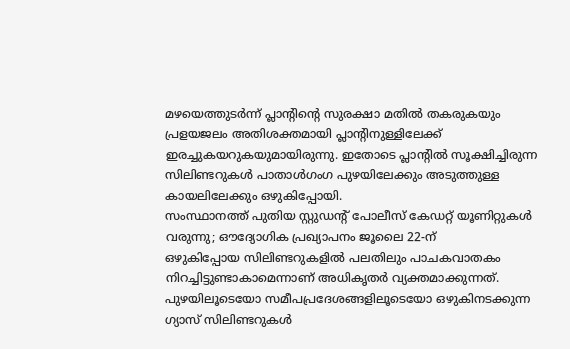മഴയെത്തുടർന്ന് പ്ലാന്റിന്റെ സുരക്ഷാ മതിൽ തകരുകയും പ്രളയജലം അതിശക്തമായി പ്ലാന്റിനുള്ളിലേക്ക് ഇരച്ചുകയറുകയുമായിരുന്നു. ഇതോടെ പ്ലാന്റിൽ സൂക്ഷിച്ചിരുന്ന സിലിണ്ടറുകൾ പാതാൾഗംഗ പുഴയിലേക്കും അടുത്തുള്ള കായലിലേക്കും ഒഴുകിപ്പോയി.
സംസ്ഥാനത്ത് പുതിയ സ്റ്റുഡന്റ് പോലീസ് കേഡറ്റ് യൂണിറ്റുകൾ വരുന്നു; ഔദ്യോഗിക പ്രഖ്യാപനം ജൂലൈ 22-ന്
ഒഴുകിപ്പോയ സിലിണ്ടറുകളിൽ പലതിലും പാചകവാതകം നിറച്ചിട്ടുണ്ടാകാമെന്നാണ് അധികൃതർ വ്യക്തമാക്കുന്നത്. പുഴയിലൂടെയോ സമീപപ്രദേശങ്ങളിലൂടെയോ ഒഴുകിനടക്കുന്ന ഗ്യാസ് സിലിണ്ടറുകൾ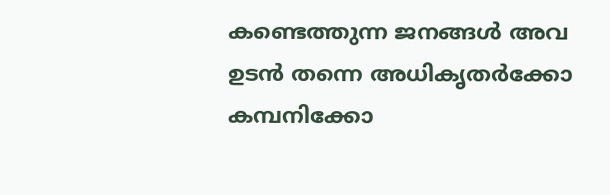കണ്ടെത്തുന്ന ജനങ്ങൾ അവ ഉടൻ തന്നെ അധികൃതർക്കോ കമ്പനിക്കോ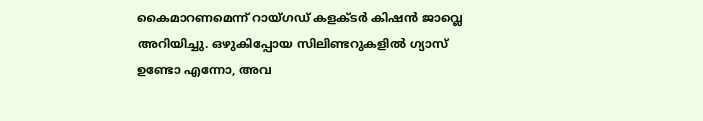കൈമാറണമെന്ന് റായ്ഗഡ് കളക്ടർ കിഷൻ ജാവ്ലെ അറിയിച്ചു. ഒഴുകിപ്പോയ സിലിണ്ടറുകളിൽ ഗ്യാസ് ഉണ്ടോ എന്നോ, അവ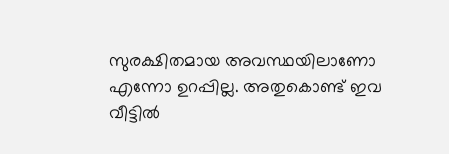സുരക്ഷിതമായ അവസ്ഥയിലാണോ എന്നോ ഉറപ്പില്ല. അതുകൊണ്ട് ഇവ വീട്ടിൽ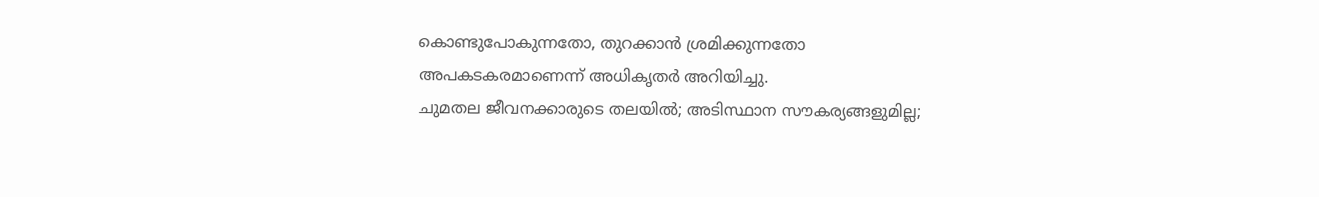കൊണ്ടുപോകുന്നതോ, തുറക്കാൻ ശ്രമിക്കുന്നതോ അപകടകരമാണെന്ന് അധികൃതർ അറിയിച്ചു.
ചുമതല ജീവനക്കാരുടെ തലയിൽ; അടിസ്ഥാന സൗകര്യങ്ങളുമില്ല;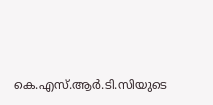കെ.എസ്.ആർ.ടി.സിയുടെ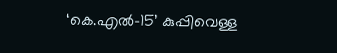‘കെ.എൽ-15’ കുപ്പിവെള്ള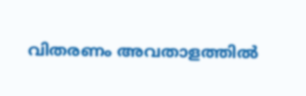വിതരണം അവതാളത്തിൽ